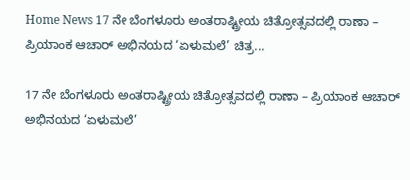Home News 17 ನೇ ಬೆಂಗಳೂರು ಅಂತರಾಷ್ಟ್ರೀಯ ಚಿತ್ರೋತ್ಸವದಲ್ಲಿ ರಾಣಾ – ಪ್ರಿಯಾಂಕ ಆಚಾರ್ ಅಭಿನಯದ ‘ಏಳುಮಲೆ’ ಚಿತ್ರ...

17 ನೇ ಬೆಂಗಳೂರು ಅಂತರಾಷ್ಟ್ರೀಯ ಚಿತ್ರೋತ್ಸವದಲ್ಲಿ ರಾಣಾ – ಪ್ರಿಯಾಂಕ ಆಚಾರ್ ಅಭಿನಯದ ‘ಏಳುಮಲೆ’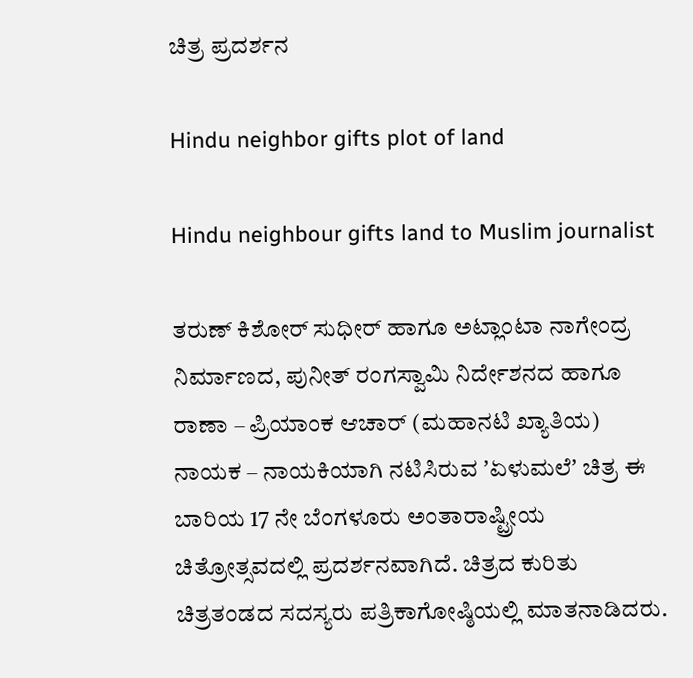ಚಿತ್ರ ಪ್ರದರ್ಶನ

Hindu neighbor gifts plot of land

Hindu neighbour gifts land to Muslim journalist

ತರುಣ್ ಕಿಶೋರ್ ಸುಧೀರ್ ಹಾಗೂ ಅಟ್ಲಾಂಟಾ ನಾಗೇಂದ್ರ ನಿರ್ಮಾಣದ, ಪುನೀತ್ ರಂಗಸ್ವಾಮಿ ನಿರ್ದೇಶನದ ಹಾಗೂ ರಾಣಾ – ಪ್ರಿಯಾಂಕ ಆಚಾರ್ (ಮಹಾನಟಿ ಖ್ಯಾತಿಯ) ನಾಯಕ – ನಾಯಕಿಯಾಗಿ ನಟಿಸಿರುವ ʼಏಳುಮಲೆʼ ಚಿತ್ರ ಈ ಬಾರಿಯ 17 ನೇ ಬೆಂಗಳೂರು ಅಂತಾರಾಷ್ಟ್ರೀಯ ಚಿತ್ರೋತ್ಸವದಲ್ಲಿ ಪ್ರದರ್ಶನವಾಗಿದೆ. ಚಿತ್ರದ ಕುರಿತು ಚಿತ್ರತಂಡದ ಸದಸ್ಯರು ಪತ್ರಿಕಾಗೋಷ್ಠಿಯಲ್ಲಿ ಮಾತನಾಡಿದರು.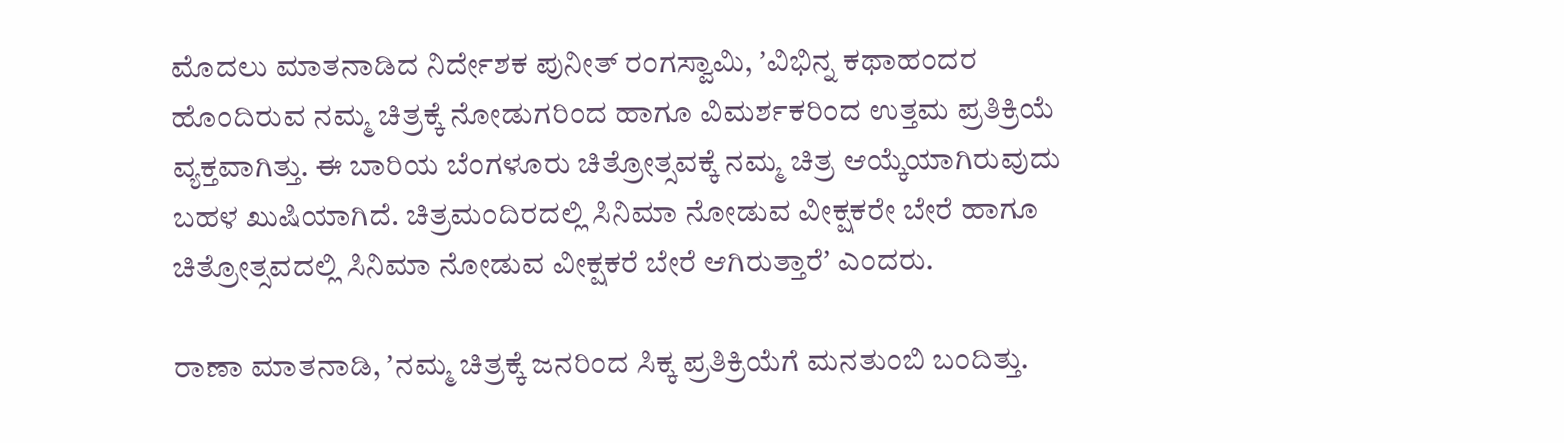ಮೊದಲು ಮಾತನಾಡಿದ ನಿರ್ದೇಶಕ ಪುನೀತ್‌ ರಂಗಸ್ವಾಮಿ, ʼವಿಭಿನ್ನ ಕಥಾಹಂದರ ಹೊಂದಿರುವ ನಮ್ಮ ಚಿತ್ರಕ್ಕೆ ನೋಡುಗರಿಂದ ಹಾಗೂ ವಿಮರ್ಶಕರಿಂದ ಉತ್ತಮ ಪ್ರತಿಕ್ರಿಯೆ ವ್ಯಕ್ತವಾಗಿತ್ತು. ಈ ಬಾರಿಯ ಬೆಂಗಳೂರು ಚಿತ್ರೋತ್ಸವಕ್ಕೆ ನಮ್ಮ ಚಿತ್ರ ಆಯ್ಕೆಯಾಗಿರುವುದು ಬಹಳ ಖುಷಿಯಾಗಿದೆ. ಚಿತ್ರಮಂದಿರದಲ್ಲಿ ಸಿನಿಮಾ ನೋಡುವ ವೀಕ್ಷಕರೇ ಬೇರೆ ಹಾಗೂ ಚಿತ್ರೋತ್ಸವದಲ್ಲಿ ಸಿನಿಮಾ ನೋಡುವ ವೀಕ್ಷಕರೆ ಬೇರೆ ಆಗಿರುತ್ತಾರೆʼ ಎಂದರು.

ರಾಣಾ ಮಾತನಾಡಿ, ʼನಮ್ಮ ಚಿತ್ರಕ್ಕೆ ಜನರಿಂದ ಸಿಕ್ಕ ಪ್ರತಿಕ್ರಿಯೆಗೆ ಮನತುಂಬಿ ಬಂದಿತ್ತು.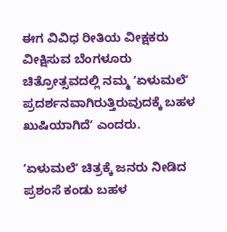ಈಗ ವಿವಿಧ ರೀತಿಯ ವೀಕ್ಷಕರು ವೀಕ್ಷಿಸುವ ಬೆಂಗಳೂರು ಚಿತ್ರೋತ್ಸವದಲ್ಲಿ ನಮ್ಮ ʼಏಳುಮಲೆʼ ಪ್ರದರ್ಶನವಾಗಿರುತ್ತಿರುವುದಕ್ಕೆ ಬಹಳ ಖುಷಿಯಾಗಿದೆʼ ಎಂದರು.

ʼಏಳುಮಲೆʼ ಚಿತ್ರಕ್ಕೆ ಜನರು ನೀಡಿದ ಪ್ರಶಂಸೆ ಕಂಡು ಬಹಳ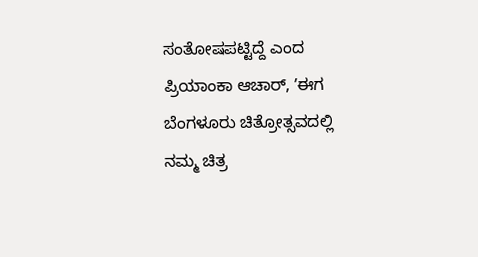ಸಂತೋಷಪಟ್ಟಿದ್ದೆ ಎಂದ ಪ್ರಿಯಾಂಕಾ ಆಚಾರ್‌, ʼಈಗ ಬೆಂಗಳೂರು ಚಿತ್ರೋತ್ಸವದಲ್ಲಿ ನಮ್ಮ ಚಿತ್ರ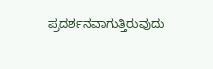ಪ್ರದರ್ಶನವಾಗುತ್ತಿರುವುದು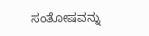ಸಂತೋಷವನ್ನು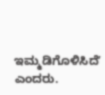ಇಮ್ಮಡಿಗೊಳಿಸಿದೆʼ ಎಂದರು.